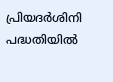പ്രിയദർശിനി പദ്ധതിയിൽ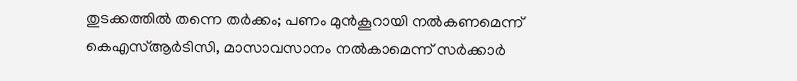തുടക്കത്തിൽ തന്നെ തർക്കം; പണം മുൻകൂറായി നൽകണമെന്ന് കെഎസ്ആർടിസി, മാസാവസാനം നൽകാമെന്ന് സർക്കാർ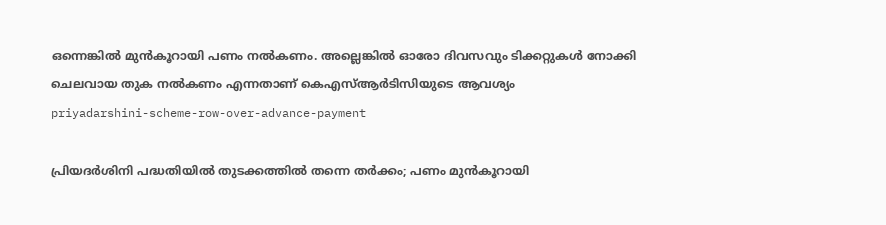ഒന്നെങ്കിൽ മുൻകൂറായി പണം നൽകണം. അല്ലെങ്കിൽ ഓരോ ദിവസവും ടിക്കറ്റുകൾ നോക്കി ചെലവായ തുക നൽകണം എന്നതാണ് കെഎസ്ആർടിസിയുടെ ആവശ്യം
priyadarshini-scheme-row-over-advance-payment

പ്രിയദർശിനി പദ്ധതിയിൽ തുടക്കത്തിൽ തന്നെ തർക്കം; പണം മുൻകൂറായി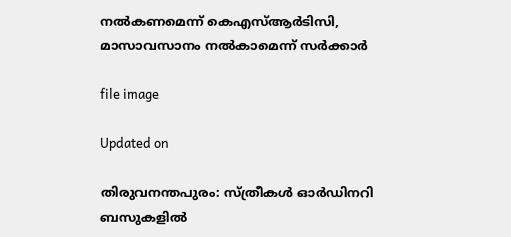നൽകണമെന്ന് കെഎസ്ആർടിസി, മാസാവസാനം നൽകാമെന്ന് സർക്കാർ

file image

Updated on

തിരുവനന്തപുരം: സ്ത്രീകൾ ഓർ‌ഡിനറി ബസുകളിൽ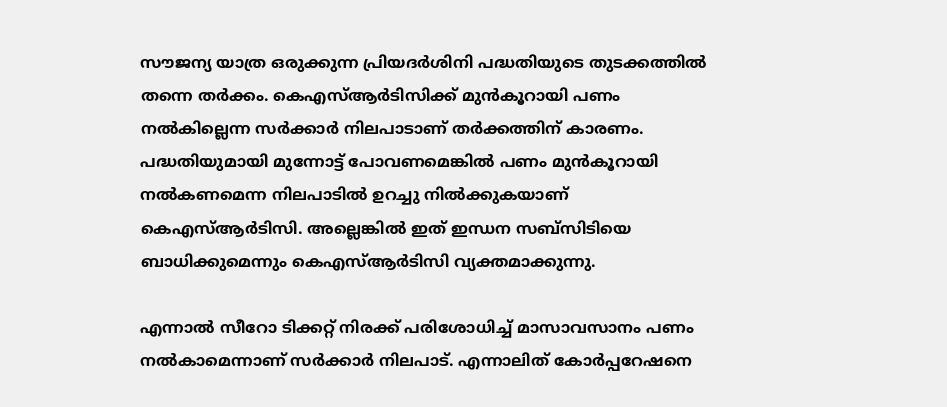സൗജന്യ യാത്ര ഒരുക്കുന്ന പ്രിയദർശിനി പദ്ധതിയുടെ തുടക്കത്തിൽ തന്നെ തർക്കം. കെഎസ്ആർടിസിക്ക് മുൻകൂറായി പണം നൽകില്ലെന്ന സർക്കാർ നിലപാടാണ് തർക്കത്തിന് കാരണം. പദ്ധതിയുമായി മുന്നോട്ട് പോവണമെങ്കിൽ പണം മുൻകൂറായി നൽകണമെന്ന നിലപാടിൽ ഉറച്ചു നിൽക്കുകയാണ് കെഎസ്ആർടിസി. അല്ലെങ്കിൽ ഇത് ഇന്ധന സബ്സിടിയെ ബാധിക്കുമെന്നും കെഎസ്ആർടിസി വ്യക്തമാക്കുന്നു.

എന്നാൽ സീറോ ടിക്കറ്റ് നിരക്ക് പരിശോധിച്ച് മാസാവസാനം പണം നൽകാമെന്നാണ് സർക്കാർ നിലപാട്. എന്നാലിത് കോർപ്പറേഷനെ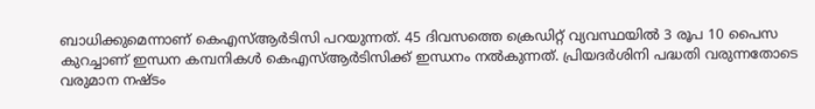ബാധിക്കുമെന്നാണ് കെഎസ്ആർടിസി പറയുന്നത്. 45 ദിവസത്തെ ക്രെഡിറ്റ് വ്യവസ്ഥയിൽ 3 രൂപ 10 പൈസ കുറച്ചാണ് ഇന്ധന കമ്പനികൾ കെഎസ്ആർടിസിക്ക് ഇന്ധനം നൽകുന്നത്. പ്രിയദർശിനി പദ്ധതി വരുന്നതോടെ വരുമാന നഷ്ടം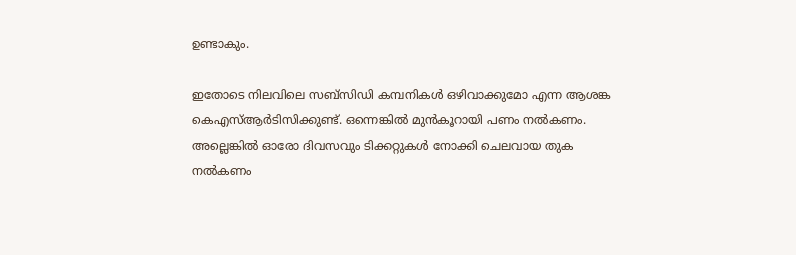ഉണ്ടാകും.

ഇതോടെ നിലവിലെ സബ്സിഡി കമ്പനികൾ ഒഴിവാക്കുമോ എന്ന ആശങ്ക കെഎസ്ആർടിസിക്കുണ്ട്. ഒന്നെങ്കിൽ മുൻകൂറായി പണം നൽകണം. അല്ലെങ്കിൽ ഓരോ ദിവസവും ടിക്കറ്റുകൾ നോക്കി ചെലവായ തുക നൽകണം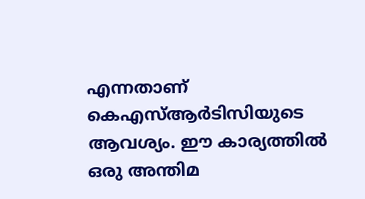എന്നതാണ് കെഎസ്ആർടിസിയുടെ ആവശ്യം. ഈ കാര്യത്തിൽ ഒരു അന്തിമ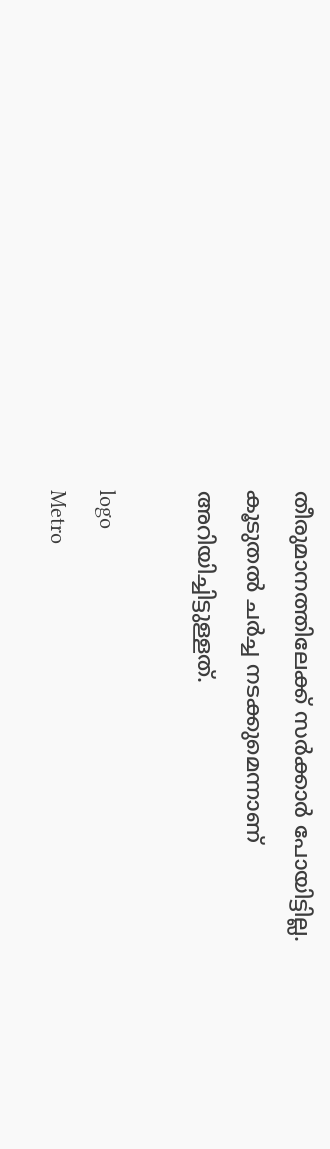തീരുമാനത്തിലേക്ക് സർക്കാര്‍ പോയിട്ടില്ല. കൂടുതൽ ചർച്ച നടക്കുമെന്നാണ് അറിയിച്ചിട്ടുള്ളത്.

logo
Metro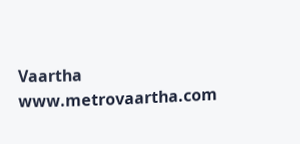Vaartha
www.metrovaartha.com